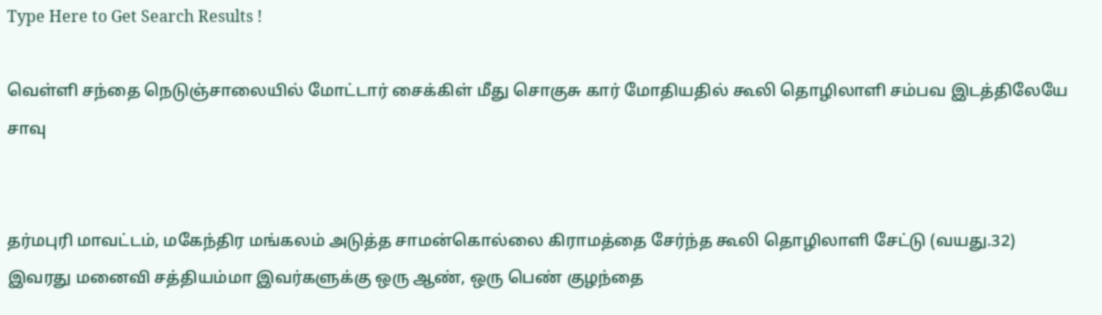Type Here to Get Search Results !

வெள்ளி சந்தை நெடுஞ்சாலையில் மோட்டார் சைக்கிள் மீது சொகுசு கார் மோதியதில் கூலி தொழிலாளி சம்பவ இடத்திலேயே சாவு


தர்மபுரி மாவட்டம், மகேந்திர மங்கலம் அடுத்த சாமன்கொல்லை கிராமத்தை சேர்ந்த கூலி தொழிலாளி சேட்டு (வயது.32) இவரது மனைவி சத்தியம்மா இவர்களுக்கு ஒரு ஆண், ஒரு பெண் குழந்தை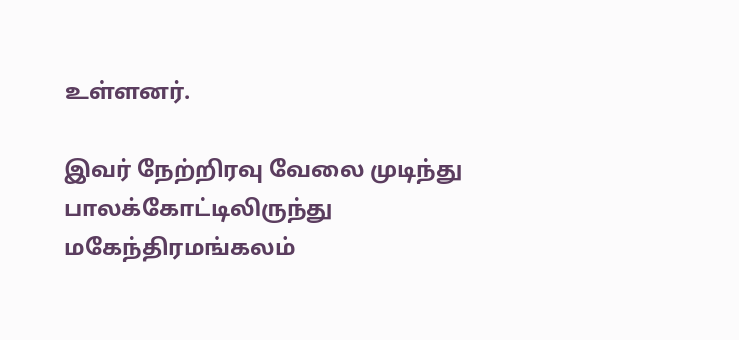உள்ளனர்.

இவர் நேற்றிரவு வேலை முடிந்து பாலக்கோட்டிலிருந்து மகேந்திரமங்கலம்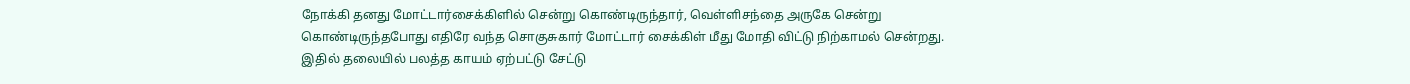நோக்கி தனது மோட்டார்சைக்கிளில் சென்று கொண்டிருந்தார், வெள்ளிசந்தை அருகே சென்று கொண்டிருந்தபோது எதிரே வந்த சொகுசுகார் மோட்டார் சைக்கிள் மீது மோதி விட்டு நிற்காமல் சென்றது. இதில் தலையில் பலத்த காயம் ஏற்பட்டு சேட்டு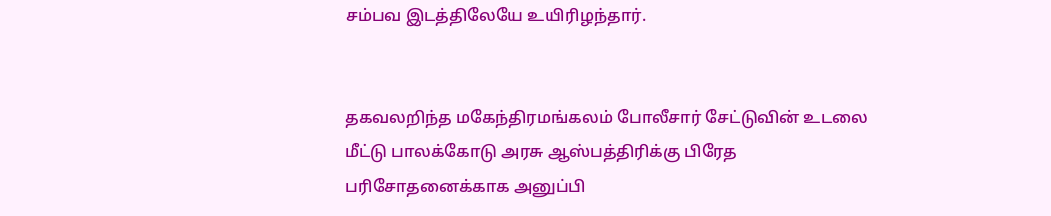சம்பவ இடத்திலேயே உயிரிழந்தார்.


தகவலறிந்த மகேந்திரமங்கலம் போலீசார் சேட்டுவின் உடலை மீட்டு பாலக்கோடு அரசு ஆஸ்பத்திரிக்கு பிரேத பரிசோதனைக்காக அனுப்பி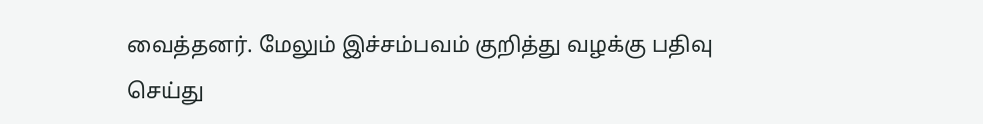வைத்தனர். மேலும் இச்சம்பவம் குறித்து வழக்கு பதிவு செய்து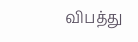விபத்து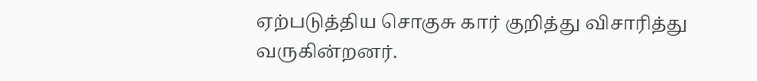ஏற்படுத்திய சொகுசு கார் குறித்து விசாரித்து வருகின்றனர்.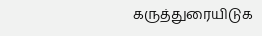கருத்துரையிடுக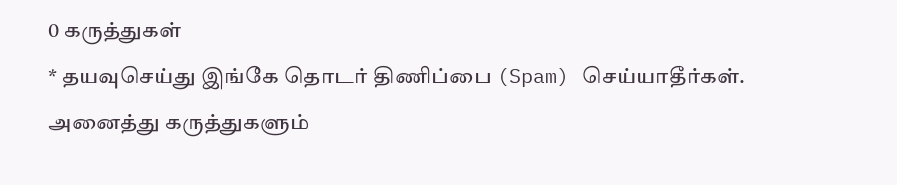0 கருத்துகள்
* தயவுசெய்து இங்கே தொடர் திணிப்பை (Spam) செய்யாதீர்கள். அனைத்து கருத்துகளும்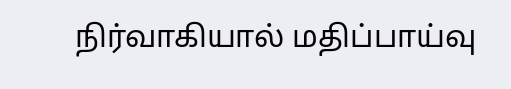நிர்வாகியால் மதிப்பாய்வு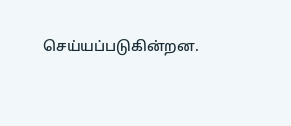செய்யப்படுகின்றன.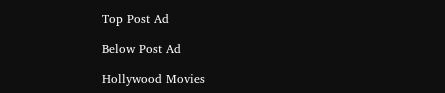Top Post Ad

Below Post Ad

Hollywood Movies